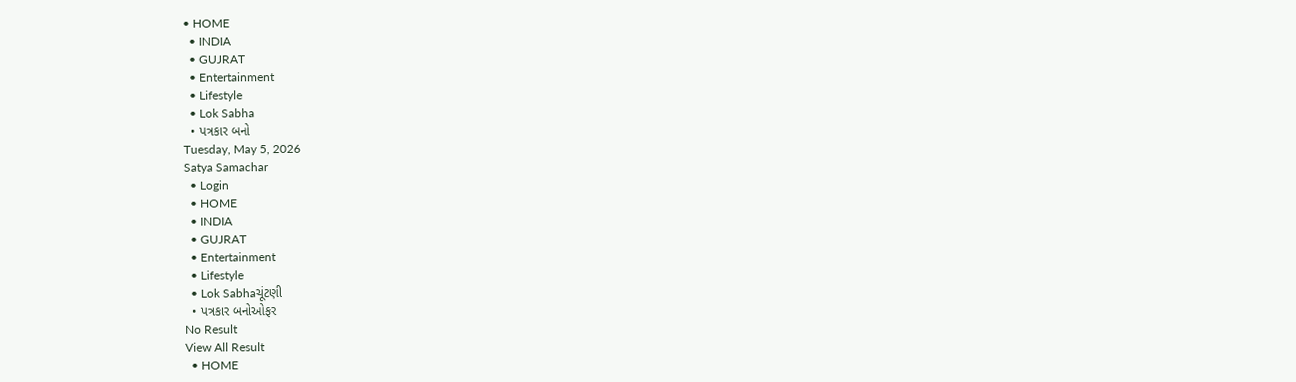• HOME
  • INDIA
  • GUJRAT
  • Entertainment
  • Lifestyle
  • Lok Sabha
  • પત્રકાર બનો
Tuesday, May 5, 2026
Satya Samachar
  • Login
  • HOME
  • INDIA
  • GUJRAT
  • Entertainment
  • Lifestyle
  • Lok Sabhaચૂંટણી
  • પત્રકાર બનોઓફર
No Result
View All Result
  • HOME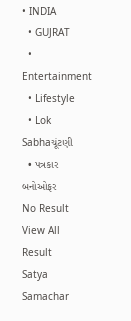• INDIA
  • GUJRAT
  • Entertainment
  • Lifestyle
  • Lok Sabhaચૂંટણી
  • પત્રકાર બનોઓફર
No Result
View All Result
Satya Samachar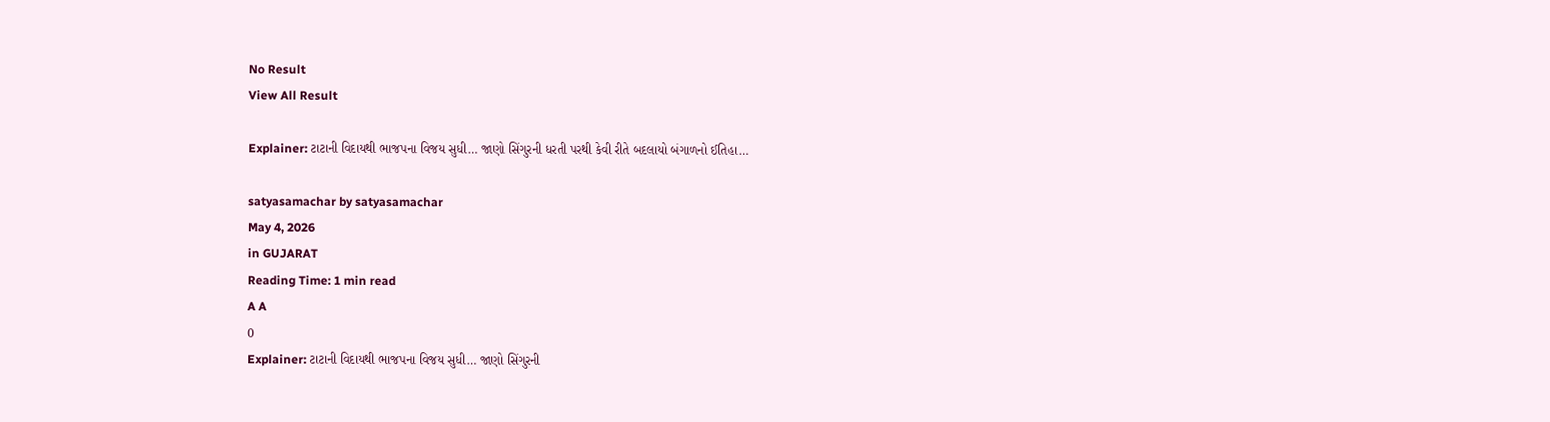No Result
View All Result

Explainer: ટાટાની વિદાયથી ભાજપના વિજય સુધી… જાણો સિંગુરની ધરતી પરથી કેવી રીતે બદલાયો બંગાળનો ઈતિહા…

satyasamachar by satyasamachar
May 4, 2026
in GUJARAT
Reading Time: 1 min read
A A
0
Explainer: ટાટાની વિદાયથી ભાજપના વિજય સુધી… જાણો સિંગુરની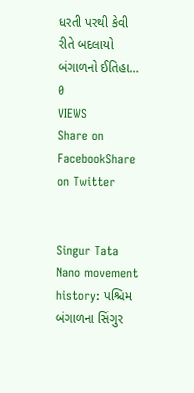ધરતી પરથી કેવી રીતે બદલાયો બંગાળનો ઈતિહા…
0
VIEWS
Share on FacebookShare on Twitter


Singur Tata Nano movement history: પશ્ચિમ બંગાળના સિંગુર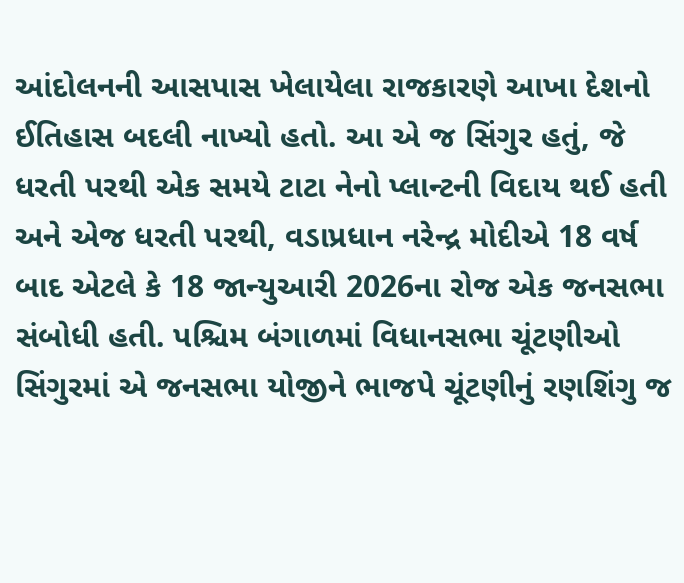આંદોલનની આસપાસ ખેલાયેલા રાજકારણે આખા દેશનો ઈતિહાસ બદલી નાખ્યો હતો. આ એ જ સિંગુર હતું, જે ધરતી પરથી એક સમયે ટાટા નેનો પ્લાન્ટની વિદાય થઈ હતી અને એજ ધરતી પરથી, વડાપ્રધાન નરેન્દ્ર મોદીએ 18 વર્ષ બાદ એટલે કે 18 જાન્યુઆરી 2026ના રોજ એક જનસભા સંબોધી હતી. પશ્ચિમ બંગાળમાં વિધાનસભા ચૂંટણીઓ સિંગુરમાં એ જનસભા યોજીને ભાજપે ચૂંટણીનું રણશિંગુ જ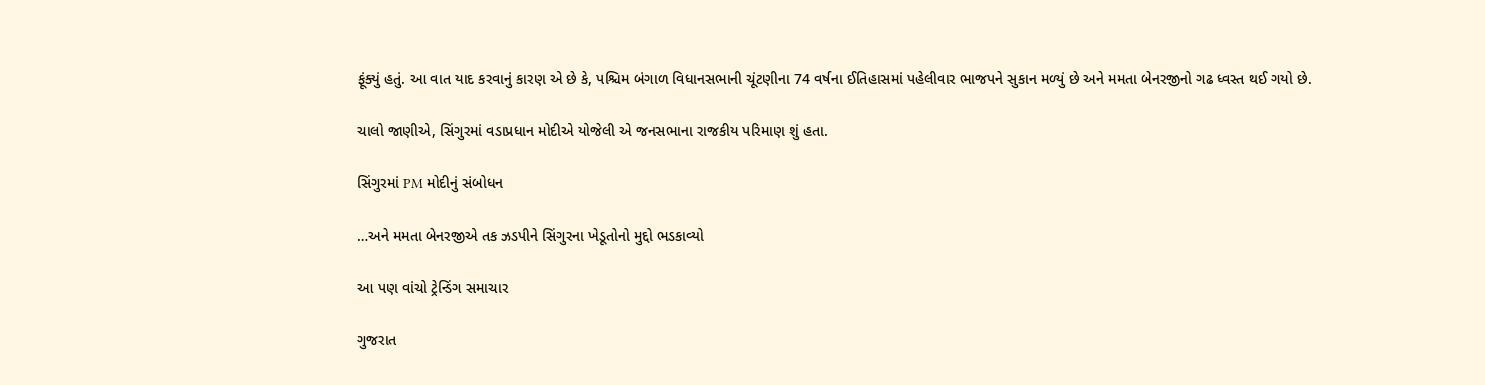ફૂંક્યું હતું. આ વાત યાદ કરવાનું કારણ એ છે કે, પશ્ચિમ બંગાળ વિધાનસભાની ચૂંટણીના 74 વર્ષના ઈતિહાસમાં પહેલીવાર ભાજપને સુકાન મળ્યું છે અને મમતા બેનરજીનો ગઢ ધ્વસ્ત થઈ ગયો છે.

ચાલો જાણીએ, સિંગુરમાં વડાપ્રધાન મોદીએ યોજેલી એ જનસભાના રાજકીય પરિમાણ શું હતા.

સિંગુરમાં PM મોદીનું સંબોધન

…અને મમતા બેનરજીએ તક ઝડપીને સિંગુરના ખેડૂતોનો મુદ્દો ભડકાવ્યો

આ પણ વાંચો ટ્રેન્ડિંગ સમાચાર

ગુજરાત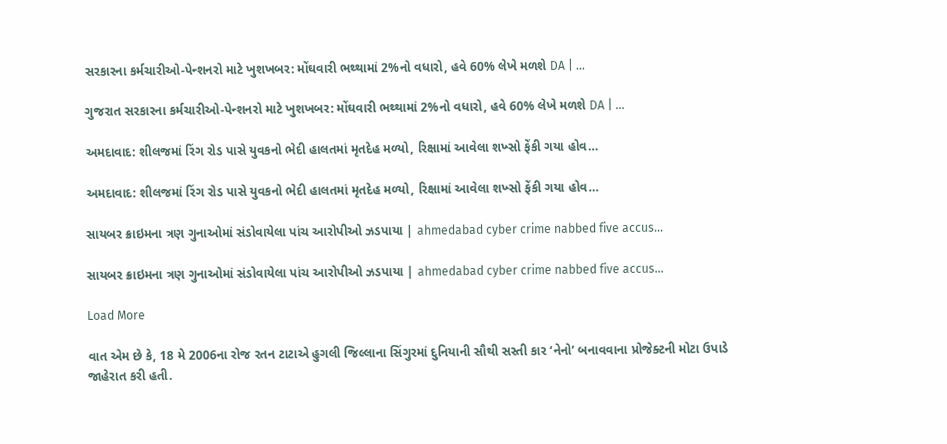સરકારના કર્મચારીઓ-પેન્શનરો માટે ખુશખબર: મોંઘવારી ભથ્થામાં 2%નો વધારો, હવે 60% લેખે મળશે DA | …

ગુજરાત સરકારના કર્મચારીઓ-પેન્શનરો માટે ખુશખબર: મોંઘવારી ભથ્થામાં 2%નો વધારો, હવે 60% લેખે મળશે DA | …

અમદાવાદ: શીલજમાં રિંગ રોડ પાસે યુવકનો ભેદી હાલતમાં મૃતદેહ મળ્યો, રિક્ષામાં આવેલા શખ્સો ફેંકી ગયા હોવ…

અમદાવાદ: શીલજમાં રિંગ રોડ પાસે યુવકનો ભેદી હાલતમાં મૃતદેહ મળ્યો, રિક્ષામાં આવેલા શખ્સો ફેંકી ગયા હોવ…

સાયબર ક્રાઇમના ત્રણ ગુનાઓમાં સંડોવાયેલા પાંચ આરોપીઓ ઝડપાયા | ahmedabad cyber crime nabbed five accus…

સાયબર ક્રાઇમના ત્રણ ગુનાઓમાં સંડોવાયેલા પાંચ આરોપીઓ ઝડપાયા | ahmedabad cyber crime nabbed five accus…

Load More

વાત એમ છે કે, 18 મે 2006ના રોજ રતન ટાટાએ હુગલી જિલ્લાના સિંગુરમાં દુનિયાની સૌથી સસ્તી કાર ‘નેનો’ બનાવવાના પ્રોજેક્ટની મોટા ઉપાડે જાહેરાત કરી હતી.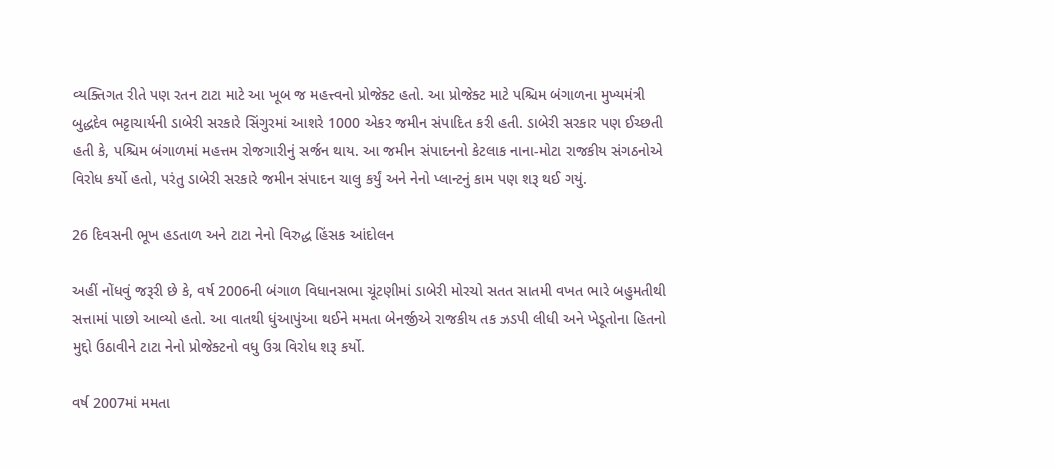વ્યક્તિગત રીતે પણ રતન ટાટા માટે આ ખૂબ જ મહત્ત્વનો પ્રોજેક્ટ હતો. આ પ્રોજેક્ટ માટે પશ્ચિમ બંગાળના મુખ્યમંત્રી બુદ્ધદેવ ભટ્ટાચાર્યની ડાબેરી સરકારે સિંગુરમાં આશરે 1000 એકર જમીન સંપાદિત કરી હતી. ડાબેરી સરકાર પણ ઈચ્છતી હતી કે, પશ્ચિમ બંગાળમાં મહત્તમ રોજગારીનું સર્જન થાય. આ જમીન સંપાદનનો કેટલાક નાના-મોટા રાજકીય સંગઠનોએ વિરોધ કર્યો હતો, પરંતુ ડાબેરી સરકારે જમીન સંપાદન ચાલુ કર્યું અને નેનો પ્લાન્ટનું કામ પણ શરૂ થઈ ગયું.

26 દિવસની ભૂખ હડતાળ અને ટાટા નેનો વિરુદ્ધ હિંસક આંદોલન

અહીં નોંધવું જરૂરી છે કે, વર્ષ 2006ની બંગાળ વિધાનસભા ચૂંટણીમાં ડાબેરી મોરચો સતત સાતમી વખત ભારે બહુમતીથી સત્તામાં પાછો આવ્યો હતો. આ વાતથી ધુંઆપુંઆ થઈને મમતા બેનર્જીએ રાજકીય તક ઝડપી લીધી અને ખેડૂતોના હિતનો મુદ્દો ઉઠાવીને ટાટા નેનો પ્રોજેક્ટનો વધુ ઉગ્ર વિરોધ શરૂ કર્યો.

વર્ષ 2007માં મમતા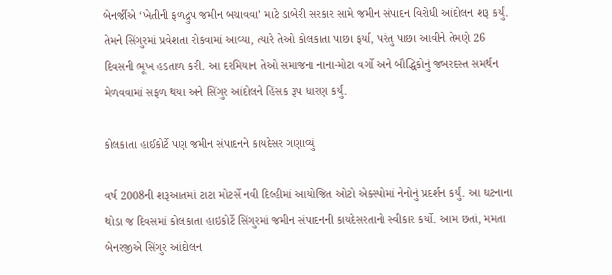બેનર્જીએ ‘ખેતીની ફળદ્રુપ જમીન બચાવવા’ માટે ડાબેરી સરકાર સામે જમીન સંપાદન વિરોધી આંદોલન શરૂ કર્યું. તેમને સિંગુરમાં પ્રવેશતા રોકવામાં આવ્યા, ત્યારે તેઓ કોલકાતા પાછા ફર્યા, પરંતુ પાછા આવીને તેમણે 26 દિવસની ભૂખ હડતાળ કરી. આ દરમિયાન તેઓ સમાજના નાના-મોટા વર્ગો અને બૌદ્ધિકોનું જબરદસ્ત સમર્થન મેળવવામાં સફળ થયા અને સિંગુર આંદોલને હિંસક રૂપ ધારણ કર્યું.

કોલકાતા હાઈકોર્ટે પણ જમીન સંપાદનને કાયદેસર ગણાવ્યું

વર્ષ 2008ની શરૂઆતમાં ટાટા મોટર્સે નવી દિલ્હીમાં આયોજિત ઓટો એક્સ્પોમાં નેનોનું પ્રદર્શન કર્યું. આ ઘટનાના થોડા જ દિવસમાં કોલકાતા હાઇકોર્ટે સિંગુરમાં જમીન સંપાદનની કાયદેસરતાનો સ્વીકાર કર્યો. આમ છતાં, મમતા બેનરજીએ સિંગુર આંદોલન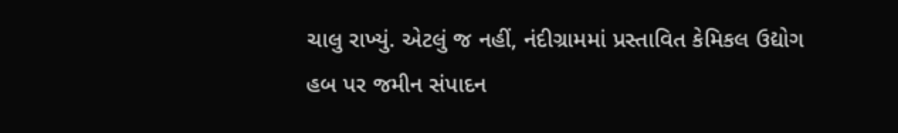ચાલુ રાખ્યું. એટલું જ નહીં, નંદીગ્રામમાં પ્રસ્તાવિત કેમિકલ ઉદ્યોગ હબ પર જમીન સંપાદન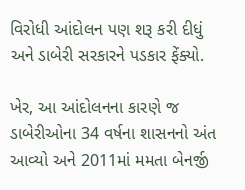વિરોધી આંદોલન પણ શરૂ કરી દીધું અને ડાબેરી સરકારને પડકાર ફેંક્યો.

ખેર, આ આંદોલનના કારણે જ ડાબેરીઓના 34 વર્ષના શાસનનો અંત આવ્યો અને 2011માં મમતા બેનર્જી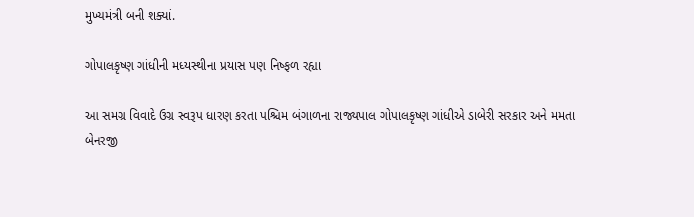મુખ્યમંત્રી બની શક્યાં.

ગોપાલકૃષ્ણ ગાંધીની મધ્યસ્થીના પ્રયાસ પણ નિષ્ફળ રહ્યા

આ સમગ્ર વિવાદે ઉગ્ર સ્વરૂપ ધારણ કરતા પશ્ચિમ બંગાળના રાજ્યપાલ ગોપાલકૃષ્ણ ગાંધીએ ડાબેરી સરકાર અને મમતા બેનરજી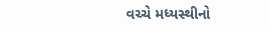વચ્ચે મધ્યસ્થીનો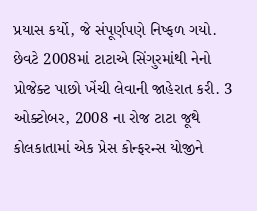પ્રયાસ કર્યો, જે સંપૂર્ણપણે નિષ્ફળ ગયો. છેવટે 2008માં ટાટાએ સિંગુરમાંથી નેનો પ્રોજેક્ટ પાછો ખેંચી લેવાની જાહેરાત કરી. 3 ઓક્ટોબર, 2008 ના રોજ ટાટા જૂથે કોલકાતામાં એક પ્રેસ કોન્ફરન્સ યોજીને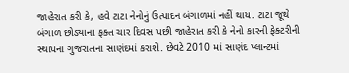જાહેરાત કરી કે, હવે ટાટા નેનોનું ઉત્પાદન બંગાળમાં નહીં થાય. ટાટા જૂથે બંગાળ છોડ્યાના ફક્ત ચાર દિવસ પછી જાહેરાત કરી કે નેનો કારની ફેક્ટરીની સ્થાપના ગુજરાતના સાણંદમાં કરાશે. છેવટે 2010 માં સાણંદ પ્લાન્ટમાં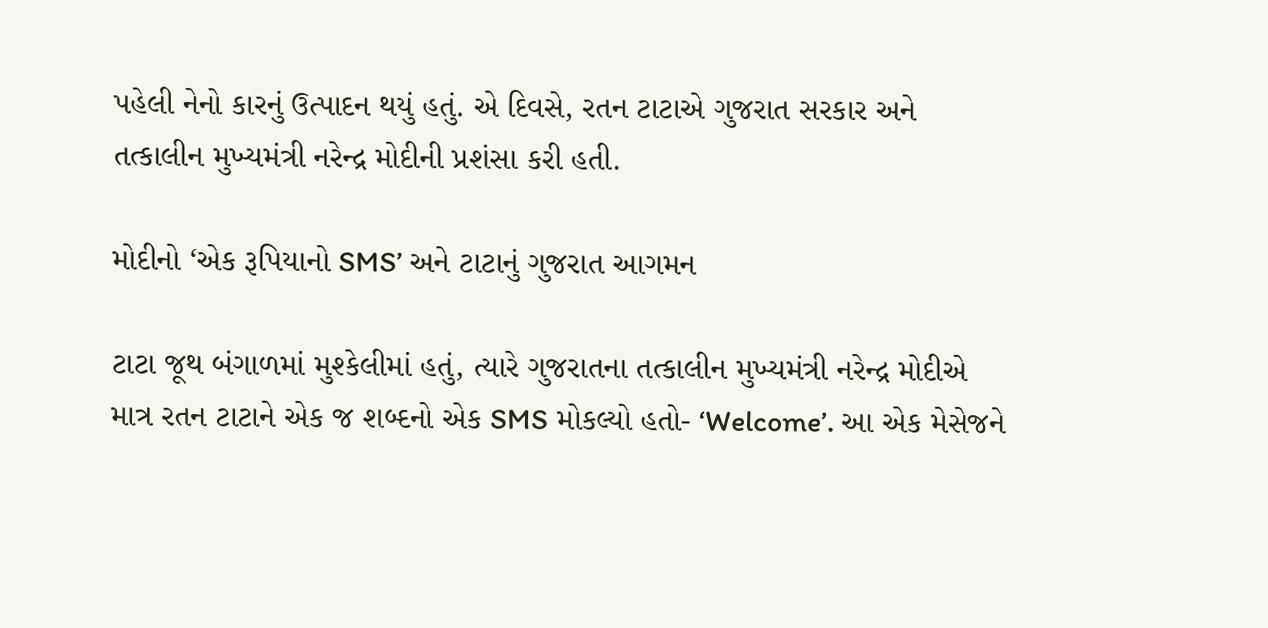પહેલી નેનો કારનું ઉત્પાદન થયું હતું. એ દિવસે, રતન ટાટાએ ગુજરાત સરકાર અને તત્કાલીન મુખ્યમંત્રી નરેન્દ્ર મોદીની પ્રશંસા કરી હતી.

મોદીનો ‘એક રૂપિયાનો SMS’ અને ટાટાનું ગુજરાત આગમન

ટાટા જૂથ બંગાળમાં મુશ્કેલીમાં હતું, ત્યારે ગુજરાતના તત્કાલીન મુખ્યમંત્રી નરેન્દ્ર મોદીએ માત્ર રતન ટાટાને એક જ શબ્દનો એક SMS મોકલ્યો હતો- ‘Welcome’. આ એક મેસેજને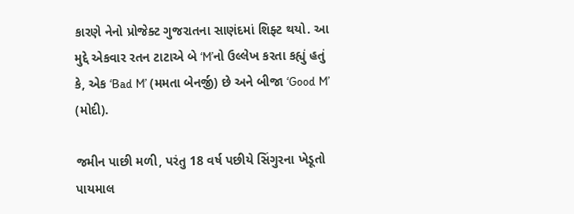કારણે નેનો પ્રોજેક્ટ ગુજરાતના સાણંદમાં શિફ્ટ થયો. આ મુદ્દે એકવાર રતન ટાટાએ બે ‘M’નો ઉલ્લેખ કરતા કહ્યું હતું કે, એક ‘Bad M’ (મમતા બેનર્જી) છે અને બીજા ‘Good M’ (મોદી).

જમીન પાછી મળી, પરંતુ 18 વર્ષ પછીયે સિંગુરના ખેડૂતો પાયમાલ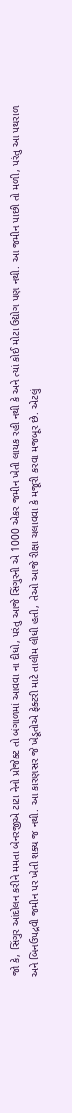જો કે, સિંગુર આંદોલન કરીને મમતા બેનરજીએ ટાટા નેનો પ્રોજેક્ટ તો બંગાળમાં આવવા ના દીધો, પરંતુ આજે સિંગુરની એ 1000 એકર જમીન ખેતી લાયક રહી નથી કે અને ત્યાં કોઈ મોટા ઉદ્યોગ પણ નથી. આ જમીન પાછી તો મળી, પરંતુ આ પથરાળ અને બિનઉપદ્રવી જમીન પર ખેતી શક્ય જ નથી. આ કારણસર જે ખેડૂતોએ ફેક્ટરી માટે તાલીમ લીધી હતી, તેઓ આજે રીક્ષા ચલાવવા કે મજૂરી કરવા મજબૂર છે. એટલું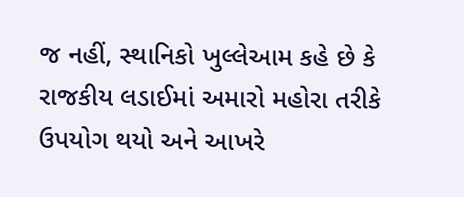જ નહીં, સ્થાનિકો ખુલ્લેઆમ કહે છે કે રાજકીય લડાઈમાં અમારો મહોરા તરીકે ઉપયોગ થયો અને આખરે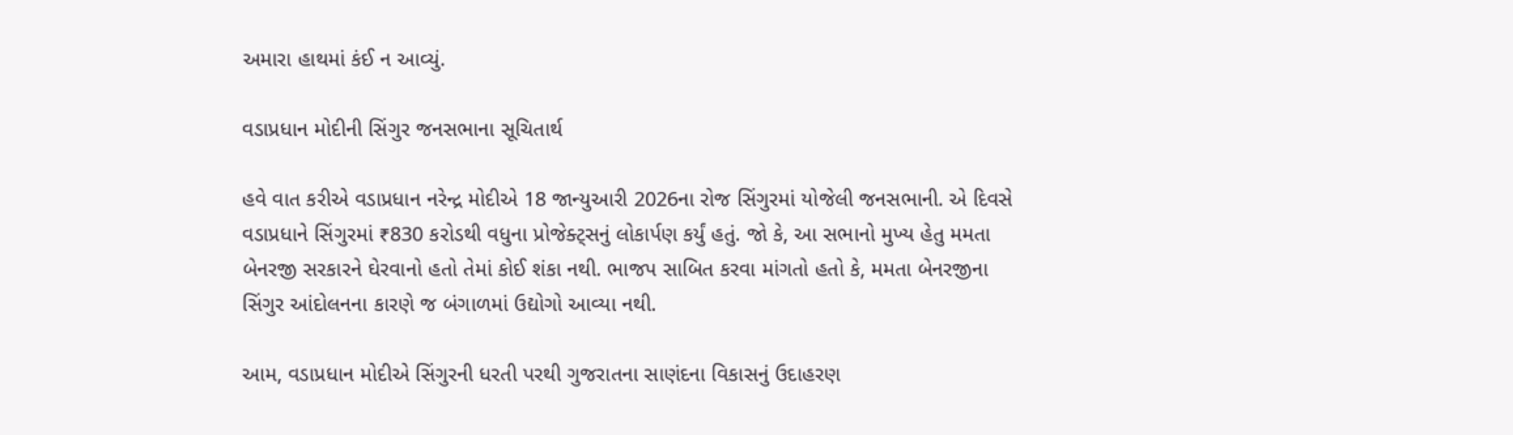અમારા હાથમાં કંઈ ન આવ્યું.

વડાપ્રધાન મોદીની સિંગુર જનસભાના સૂચિતાર્થ

હવે વાત કરીએ વડાપ્રધાન નરેન્દ્ર મોદીએ 18 જાન્યુઆરી 2026ના રોજ સિંગુરમાં યોજેલી જનસભાની. એ દિવસે વડાપ્રધાને સિંગુરમાં ₹830 કરોડથી વધુના પ્રોજેક્ટ્સનું લોકાર્પણ કર્યું હતું. જો કે, આ સભાનો મુખ્ય હેતુ મમતા બેનરજી સરકારને ઘેરવાનો હતો તેમાં કોઈ શંકા નથી. ભાજપ સાબિત કરવા માંગતો હતો કે, મમતા બેનરજીના સિંગુર આંદોલનના કારણે જ બંગાળમાં ઉદ્યોગો આવ્યા નથી.

આમ, વડાપ્રધાન મોદીએ સિંગુરની ધરતી પરથી ગુજરાતના સાણંદના વિકાસનું ઉદાહરણ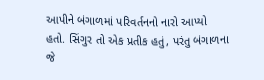આપીને બંગાળમાં પરિવર્તનનો નારો આપ્યો હતો. સિંગુર તો એક પ્રતીક હતું, પરંતુ બંગાળના જે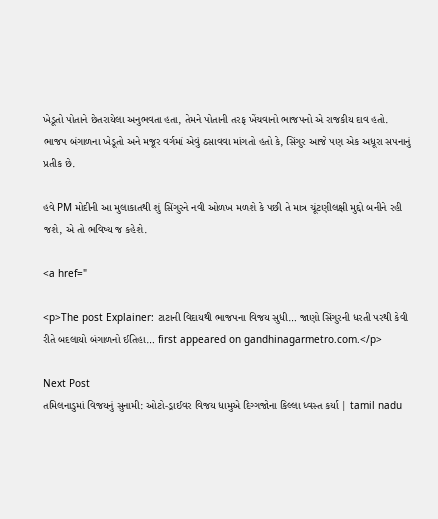ખેડૂતો પોતાને છેતરાયેલા અનુભવતા હતા, તેમને પોતાની તરફ ખેંચવાનો ભાજપનો એ રાજકીય દાવ હતો. ભાજપ બંગાળના ખેડૂતો અને મજૂર વર્ગમાં એવું ઠસાવવા માંગતો હતો કે, સિંગુર આજે પણ એક અધૂરા સપનાનું પ્રતીક છે.

હવે PM મોદીની આ મુલાકાતથી શું સિંગુરને નવી ઓળખ મળશે કે પછી તે માત્ર ચૂંટણીલક્ષી મુદ્દો બનીને રહી જશે, એ તો ભવિષ્ય જ કહેશે.

<a href="

<p>The post Explainer: ટાટાની વિદાયથી ભાજપના વિજય સુધી… જાણો સિંગુરની ધરતી પરથી કેવી રીતે બદલાયો બંગાળનો ઈતિહા… first appeared on gandhinagarmetro.com.</p>

Next Post
તમિલનાડુમાં વિજયનું સુનામી: ઓટો-ડ્રાઈવર વિજય ધામુએ દિગ્ગજોના કિલ્લા ધ્વસ્ત કર્યા | tamil nadu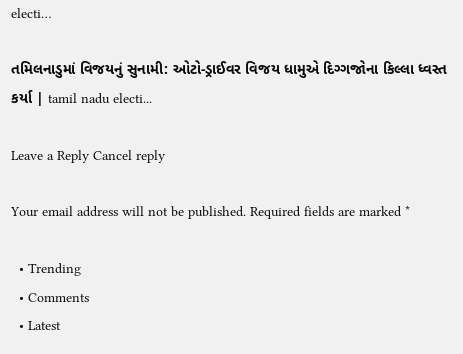electi…

તમિલનાડુમાં વિજયનું સુનામી: ઓટો-ડ્રાઈવર વિજય ધામુએ દિગ્ગજોના કિલ્લા ધ્વસ્ત કર્યા | tamil nadu electi...

Leave a Reply Cancel reply

Your email address will not be published. Required fields are marked *

  • Trending
  • Comments
  • Latest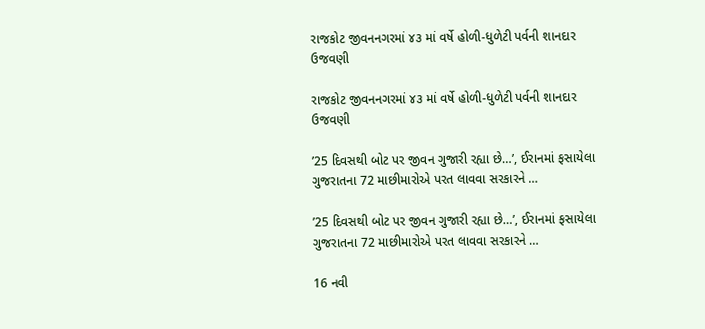રાજકોટ જીવનનગરમાં ૪૩ માં વર્ષે હોળી-ધુળેટી પર્વની શાનદાર ઉજવણી

રાજકોટ જીવનનગરમાં ૪૩ માં વર્ષે હોળી-ધુળેટી પર્વની શાનદાર ઉજવણી

’25 દિવસથી બોટ પર જીવન ગુજારી રહ્યા છે…’, ઈરાનમાં ફસાયેલા ગુજરાતના 72 માછીમારોએ પરત લાવવા સરકારને …

’25 દિવસથી બોટ પર જીવન ગુજારી રહ્યા છે…’, ઈરાનમાં ફસાયેલા ગુજરાતના 72 માછીમારોએ પરત લાવવા સરકારને …

16 નવી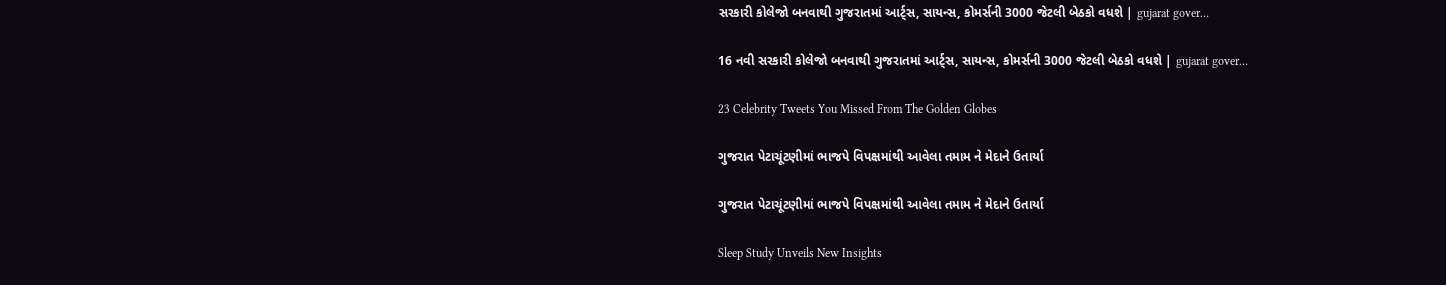સરકારી કોલેજો બનવાથી ગુજરાતમાં આર્ટ્સ, સાયન્સ, કોમર્સની 3000 જેટલી બેઠકો વધશે | gujarat gover…

16 નવી સરકારી કોલેજો બનવાથી ગુજરાતમાં આર્ટ્સ, સાયન્સ, કોમર્સની 3000 જેટલી બેઠકો વધશે | gujarat gover…

23 Celebrity Tweets You Missed From The Golden Globes

ગુજરાત પેટાચૂંટણીમાં ભાજપે વિપક્ષમાંથી આવેલા તમામ ને મેદાને ઉતાર્યા

ગુજરાત પેટાચૂંટણીમાં ભાજપે વિપક્ષમાંથી આવેલા તમામ ને મેદાને ઉતાર્યા

Sleep Study Unveils New Insights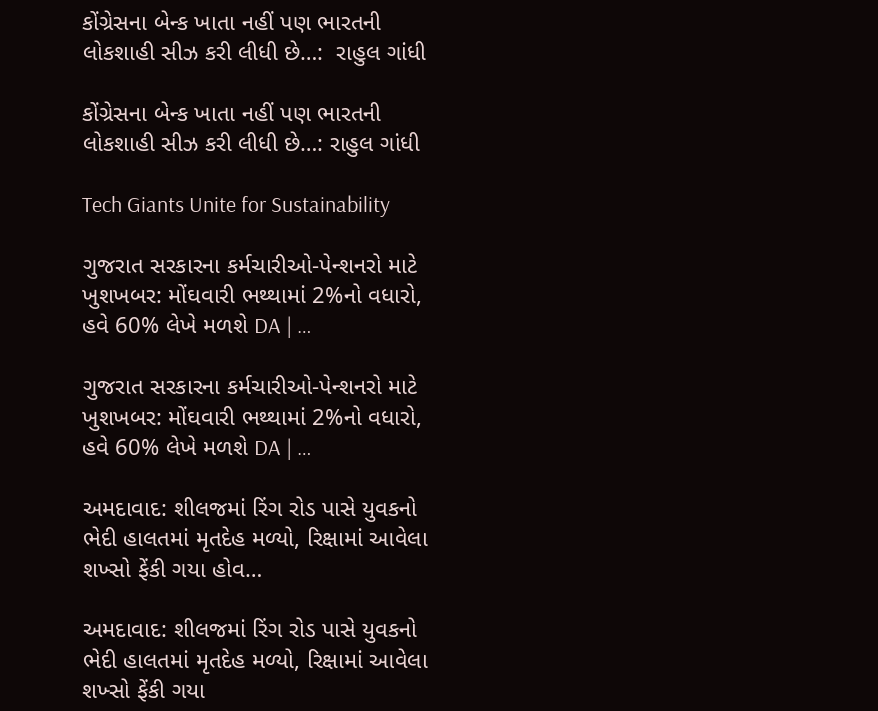કોંગ્રેસના બેન્ક ખાતા નહીં પણ ભારતની લોકશાહી સીઝ કરી લીધી છે…:  રાહુલ ગાંધી

કોંગ્રેસના બેન્ક ખાતા નહીં પણ ભારતની લોકશાહી સીઝ કરી લીધી છે…: રાહુલ ગાંધી

Tech Giants Unite for Sustainability

ગુજરાત સરકારના કર્મચારીઓ-પેન્શનરો માટે ખુશખબર: મોંઘવારી ભથ્થામાં 2%નો વધારો, હવે 60% લેખે મળશે DA | …

ગુજરાત સરકારના કર્મચારીઓ-પેન્શનરો માટે ખુશખબર: મોંઘવારી ભથ્થામાં 2%નો વધારો, હવે 60% લેખે મળશે DA | …

અમદાવાદ: શીલજમાં રિંગ રોડ પાસે યુવકનો ભેદી હાલતમાં મૃતદેહ મળ્યો, રિક્ષામાં આવેલા શખ્સો ફેંકી ગયા હોવ…

અમદાવાદ: શીલજમાં રિંગ રોડ પાસે યુવકનો ભેદી હાલતમાં મૃતદેહ મળ્યો, રિક્ષામાં આવેલા શખ્સો ફેંકી ગયા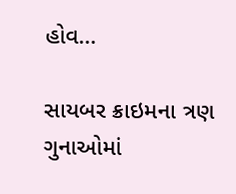હોવ…

સાયબર ક્રાઇમના ત્રણ ગુનાઓમાં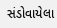સંડોવાયેલા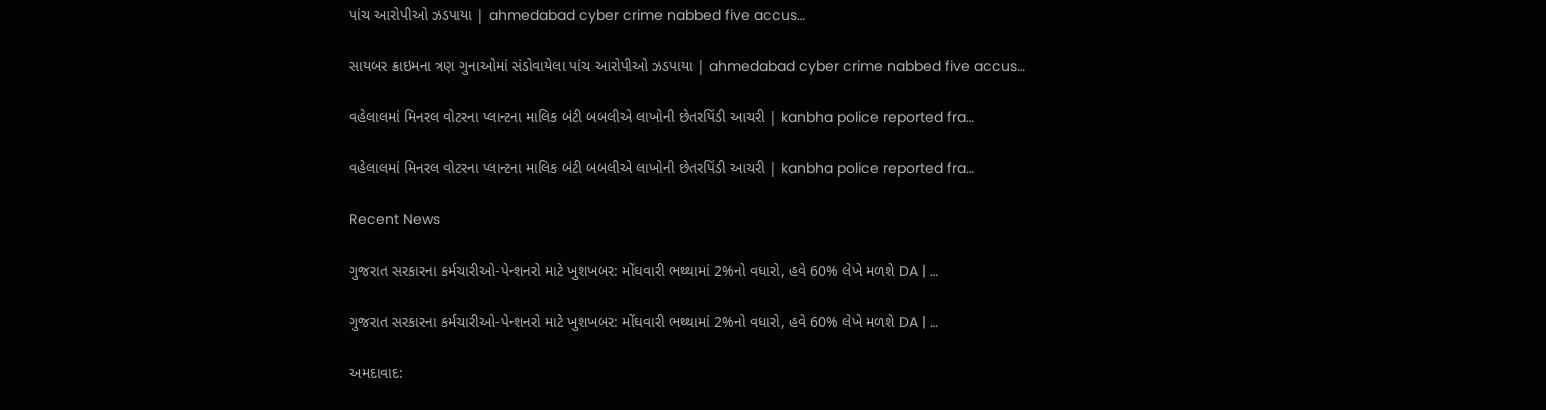પાંચ આરોપીઓ ઝડપાયા | ahmedabad cyber crime nabbed five accus…

સાયબર ક્રાઇમના ત્રણ ગુનાઓમાં સંડોવાયેલા પાંચ આરોપીઓ ઝડપાયા | ahmedabad cyber crime nabbed five accus…

વહેલાલમાં મિનરલ વોટરના પ્લાન્ટના માલિક બંટી બબલીએ લાખોની છેતરપિંડી આચરી | kanbha police reported fra…

વહેલાલમાં મિનરલ વોટરના પ્લાન્ટના માલિક બંટી બબલીએ લાખોની છેતરપિંડી આચરી | kanbha police reported fra…

Recent News

ગુજરાત સરકારના કર્મચારીઓ-પેન્શનરો માટે ખુશખબર: મોંઘવારી ભથ્થામાં 2%નો વધારો, હવે 60% લેખે મળશે DA | …

ગુજરાત સરકારના કર્મચારીઓ-પેન્શનરો માટે ખુશખબર: મોંઘવારી ભથ્થામાં 2%નો વધારો, હવે 60% લેખે મળશે DA | …

અમદાવાદ: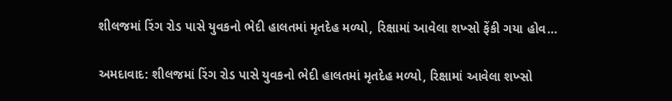શીલજમાં રિંગ રોડ પાસે યુવકનો ભેદી હાલતમાં મૃતદેહ મળ્યો, રિક્ષામાં આવેલા શખ્સો ફેંકી ગયા હોવ…

અમદાવાદ: શીલજમાં રિંગ રોડ પાસે યુવકનો ભેદી હાલતમાં મૃતદેહ મળ્યો, રિક્ષામાં આવેલા શખ્સો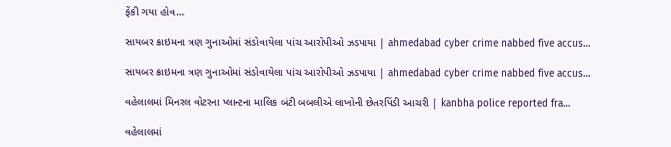ફેંકી ગયા હોવ…

સાયબર ક્રાઇમના ત્રણ ગુનાઓમાં સંડોવાયેલા પાંચ આરોપીઓ ઝડપાયા | ahmedabad cyber crime nabbed five accus…

સાયબર ક્રાઇમના ત્રણ ગુનાઓમાં સંડોવાયેલા પાંચ આરોપીઓ ઝડપાયા | ahmedabad cyber crime nabbed five accus…

વહેલાલમાં મિનરલ વોટરના પ્લાન્ટના માલિક બંટી બબલીએ લાખોની છેતરપિંડી આચરી | kanbha police reported fra…

વહેલાલમાં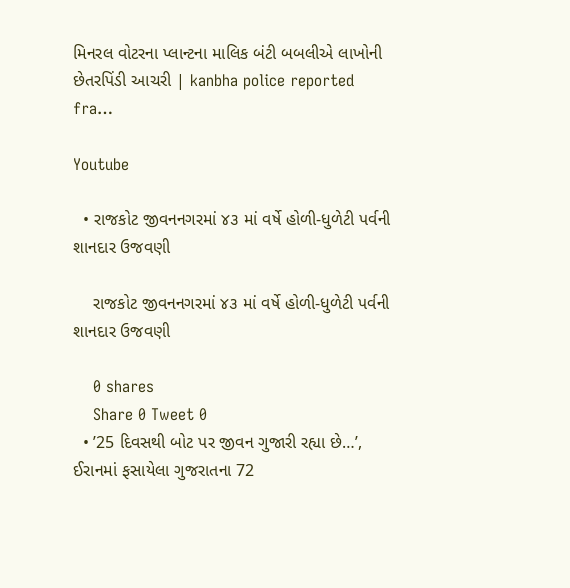મિનરલ વોટરના પ્લાન્ટના માલિક બંટી બબલીએ લાખોની છેતરપિંડી આચરી | kanbha police reported fra…

Youtube

  • રાજકોટ જીવનનગરમાં ૪૩ માં વર્ષે હોળી-ધુળેટી પર્વની શાનદાર ઉજવણી

    રાજકોટ જીવનનગરમાં ૪૩ માં વર્ષે હોળી-ધુળેટી પર્વની શાનદાર ઉજવણી

    0 shares
    Share 0 Tweet 0
  • ’25 દિવસથી બોટ પર જીવન ગુજારી રહ્યા છે…’, ઈરાનમાં ફસાયેલા ગુજરાતના 72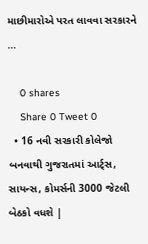માછીમારોએ પરત લાવવા સરકારને …

    0 shares
    Share 0 Tweet 0
  • 16 નવી સરકારી કોલેજો બનવાથી ગુજરાતમાં આર્ટ્સ, સાયન્સ, કોમર્સની 3000 જેટલી બેઠકો વધશે |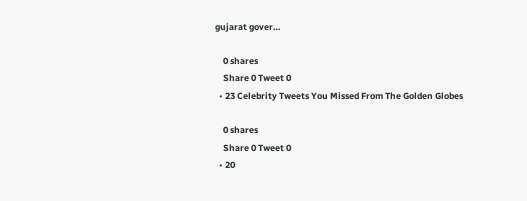gujarat gover…

    0 shares
    Share 0 Tweet 0
  • 23 Celebrity Tweets You Missed From The Golden Globes

    0 shares
    Share 0 Tweet 0
  • 20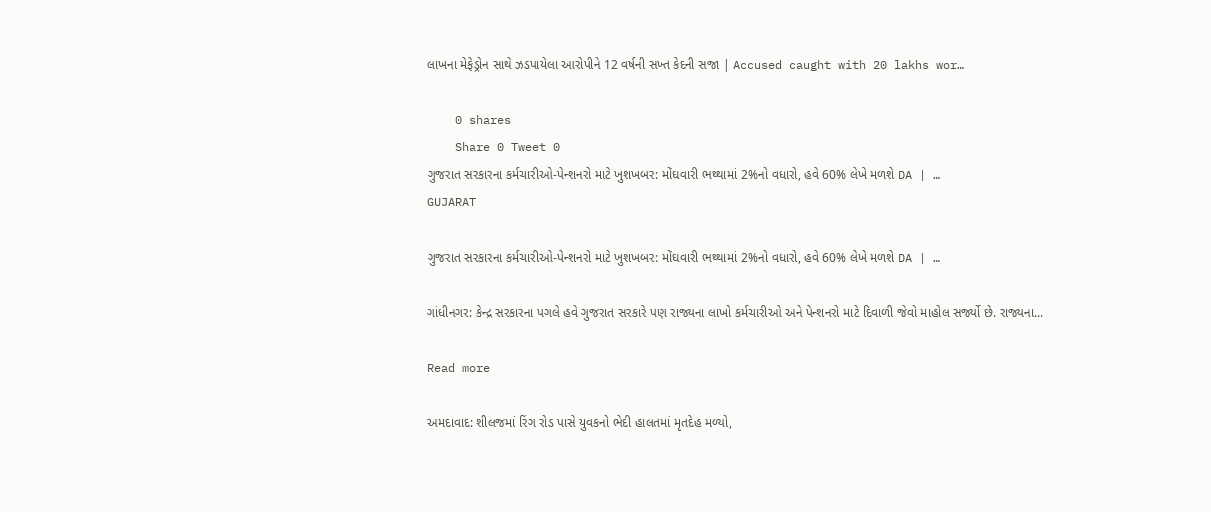લાખના મેફેડ્રોન સાથે ઝડપાયેલા આરોપીને 12 વર્ષની સખ્ત કેદની સજા | Accused caught with 20 lakhs wor…

    0 shares
    Share 0 Tweet 0
ગુજરાત સરકારના કર્મચારીઓ-પેન્શનરો માટે ખુશખબર: મોંઘવારી ભથ્થામાં 2%નો વધારો, હવે 60% લેખે મળશે DA | …
GUJARAT

ગુજરાત સરકારના કર્મચારીઓ-પેન્શનરો માટે ખુશખબર: મોંઘવારી ભથ્થામાં 2%નો વધારો, હવે 60% લેખે મળશે DA | …

ગાંધીનગર: કેન્દ્ર સરકારના પગલે હવે ગુજરાત સરકારે પણ રાજ્યના લાખો કર્મચારીઓ અને પેન્શનરો માટે દિવાળી જેવો માહોલ સર્જ્યો છે. રાજ્યના...

Read more

અમદાવાદ: શીલજમાં રિંગ રોડ પાસે યુવકનો ભેદી હાલતમાં મૃતદેહ મળ્યો,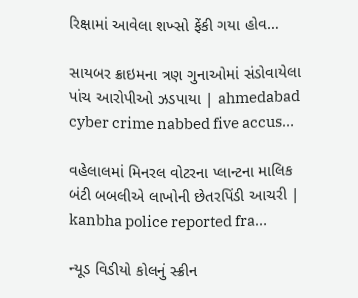રિક્ષામાં આવેલા શખ્સો ફેંકી ગયા હોવ…

સાયબર ક્રાઇમના ત્રણ ગુનાઓમાં સંડોવાયેલા પાંચ આરોપીઓ ઝડપાયા | ahmedabad cyber crime nabbed five accus…

વહેલાલમાં મિનરલ વોટરના પ્લાન્ટના માલિક બંટી બબલીએ લાખોની છેતરપિંડી આચરી | kanbha police reported fra…

ન્યૂડ વિડીયો કોલનું સ્ક્રીન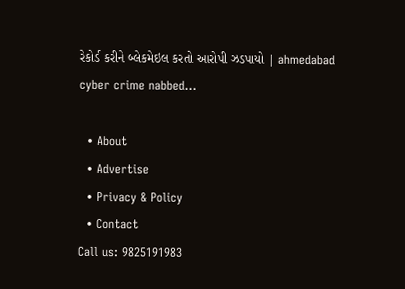રેકોર્ડ કરીને બ્લેકમેઇલ કરતો આરોપી ઝડપાયો | ahmedabad cyber crime nabbed…

  • About
  • Advertise
  • Privacy & Policy
  • Contact
Call us: 9825191983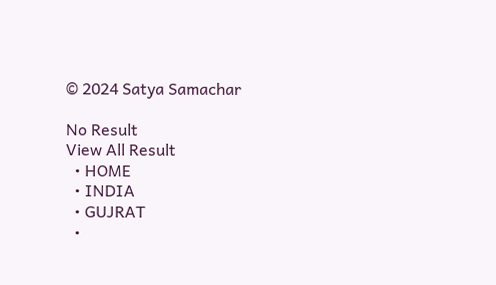© 2024 Satya Samachar

No Result
View All Result
  • HOME
  • INDIA
  • GUJRAT
  •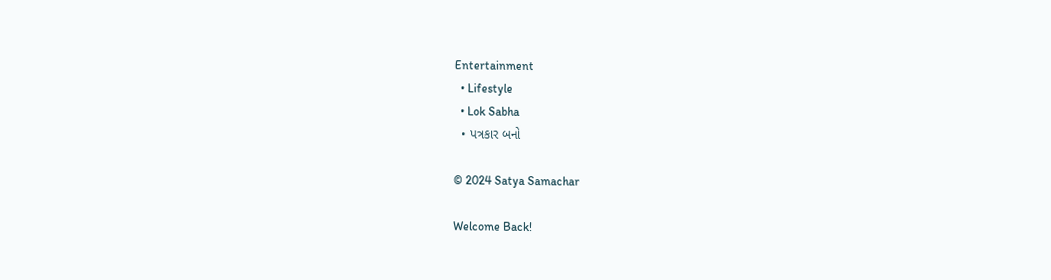Entertainment
  • Lifestyle
  • Lok Sabha
  • પત્રકાર બનો

© 2024 Satya Samachar

Welcome Back!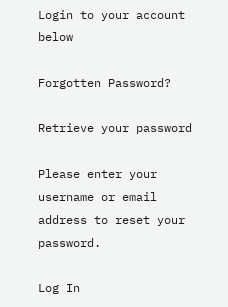Login to your account below

Forgotten Password?

Retrieve your password

Please enter your username or email address to reset your password.

Log In